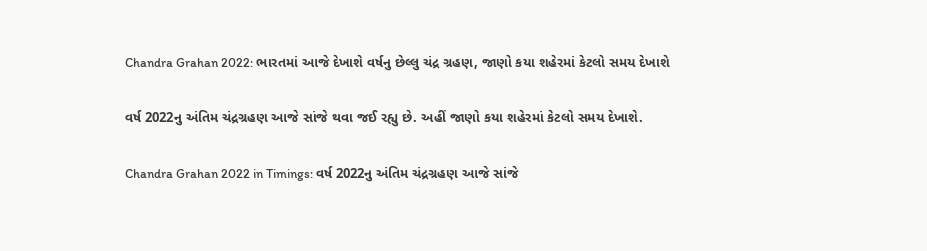Chandra Grahan 2022: ભારતમાં આજે દેખાશે વર્ષનુ છેલ્લુ ચંદ્ર ગ્રહણ, જાણો કયા શહેરમાં કેટલો સમય દેખાશે

વર્ષ 2022નુ અંતિમ ચંદ્રગ્રહણ આજે સાંજે થવા જઈ રહ્યુ છે. અહીં જાણો કયા શહેરમાં કેટલો સમય દેખાશે.

Chandra Grahan 2022 in Timings: વર્ષ 2022નુ અંતિમ ચંદ્રગ્રહણ આજે સાંજે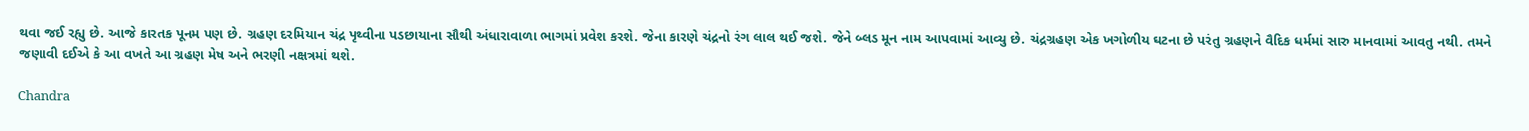થવા જઈ રહ્યુ છે. આજે કારતક પૂનમ પણ છે. ગ્રહણ દરમિયાન ચંદ્ર પૃથ્વીના પડછાયાના સૌથી અંધારાવાળા ભાગમાં પ્રવેશ કરશે. જેના કારણે ચંદ્રનો રંગ લાલ થઈ જશે. જેને બ્લડ મૂન નામ આપવામાં આવ્યુ છે. ચંદ્રગ્રહણ એક ખગોળીય ઘટના છે પરંતુ ગ્રહણને વૈદિક ધર્મમાં સારુ માનવામાં આવતુ નથી. તમને જણાવી દઈએ કે આ વખતે આ ગ્રહણ મેષ અને ભરણી નક્ષત્રમાં થશે.

Chandra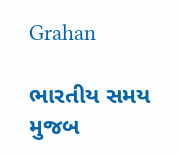Grahan

ભારતીય સમય મુજબ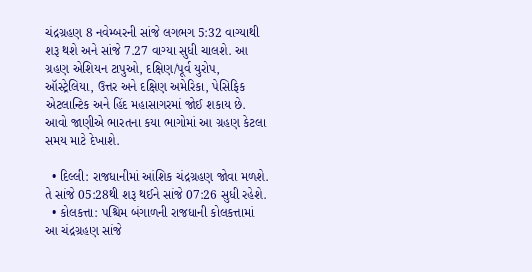ચંદ્રગ્રહણ 8 નવેમ્બરની સાંજે લગભગ 5:32 વાગ્યાથી શરૂ થશે અને સાંજે 7.27 વાગ્યા સુધી ચાલશે. આ ગ્રહણ એશિયન ટાપુઓ, દક્ષિણ/પૂર્વ યુરોપ, ઑસ્ટ્રેલિયા, ઉત્તર અને દક્ષિણ અમેરિકા, પેસિફિક એટલાન્ટિક અને હિંદ મહાસાગરમાં જોઈ શકાય છે. આવો જાણીએ ભારતના કયા ભાગોમાં આ ગ્રહણ કેટલા સમય માટે દેખાશે.

  • દિલ્લી: રાજધાનીમાં આંશિક ચંદ્રગ્રહણ જોવા મળશે. તે સાંજે 05:28થી શરૂ થઈને સાંજે 07:26 સુધી રહેશે.
  • કોલકત્તા: પશ્ચિમ બંગાળની રાજધાની કોલકત્તામાં આ ચંદ્રગ્રહણ સાંજે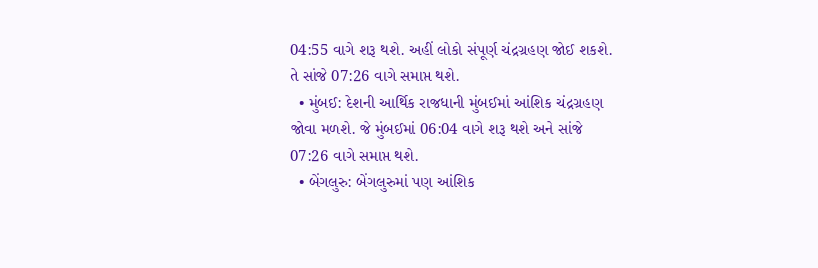04:55 વાગે શરૂ થશે. અહીં લોકો સંપૂર્ણ ચંદ્રગ્રહણ જોઈ શકશે. તે સાંજે 07:26 વાગે સમાપ્ત થશે.
  • મુંબઈ: દેશની આર્થિક રાજધાની મુંબઈમાં આંશિક ચંદ્રગ્રહણ જોવા મળશે. જે મુંબઈમાં 06:04 વાગે શરૂ થશે અને સાંજે 07:26 વાગે સમાપ્ત થશે.
  • બેંગલુરુ: બેંગલુરુમાં પણ આંશિક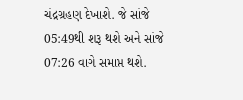ચંદ્રગ્રહણ દેખાશે. જે સાંજે 05:49થી શરૂ થશે અને સાંજે 07:26 વાગે સમાપ્ત થશે.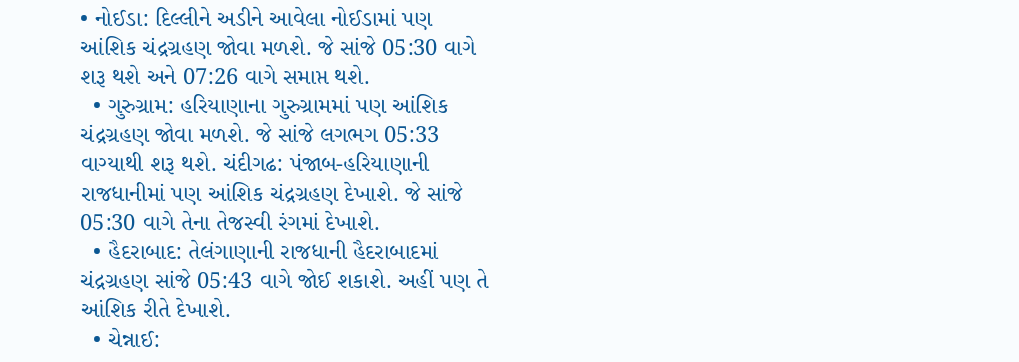• નોઈડા: દિલ્લીને અડીને આવેલા નોઈડામાં પણ આંશિક ચંદ્રગ્રહણ જોવા મળશે. જે સાંજે 05:30 વાગે શરૂ થશે અને 07:26 વાગે સમાપ્ત થશે.
  • ગુરુગ્રામ: હરિયાણાના ગુરુગ્રામમાં પણ આંશિક ચંદ્રગ્રહણ જોવા મળશે. જે સાંજે લગભગ 05:33 વાગ્યાથી શરૂ થશે. ચંદીગઢ: પંજાબ-હરિયાણાની રાજધાનીમાં પણ આંશિક ચંદ્રગ્રહણ દેખાશે. જે સાંજે 05:30 વાગે તેના તેજસ્વી રંગમાં દેખાશે.
  • હૈદરાબાદ: તેલંગાણાની રાજધાની હૈદરાબાદમાં ચંદ્રગ્રહણ સાંજે 05:43 વાગે જોઈ શકાશે. અહીં પણ તે આંશિક રીતે દેખાશે.
  • ચેન્નાઈ: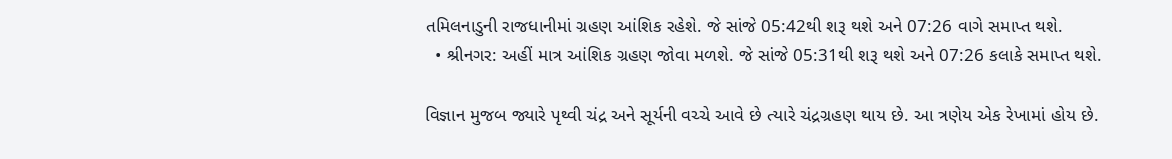તમિલનાડુની રાજધાનીમાં ગ્રહણ આંશિક રહેશે. જે સાંજે 05:42થી શરૂ થશે અને 07:26 વાગે સમાપ્ત થશે.
  • શ્રીનગર: અહીં માત્ર આંશિક ગ્રહણ જોવા મળશે. જે સાંજે 05:31થી શરૂ થશે અને 07:26 કલાકે સમાપ્ત થશે.

વિજ્ઞાન મુજબ જ્યારે પૃથ્વી ચંદ્ર અને સૂર્યની વચ્ચે આવે છે ત્યારે ચંદ્રગ્રહણ થાય છે. આ ત્રણેય એક રેખામાં હોય છે.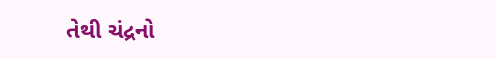તેથી ચંદ્રનો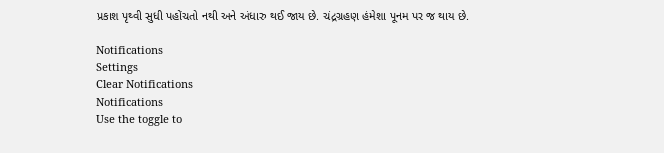પ્રકાશ પૃથ્વી સુધી પહોંચતો નથી અને અંધારુ થઈ જાય છે. ચંદ્રગ્રહણ હંમેશા પૂનમ પર જ થાય છે.

Notifications
Settings
Clear Notifications
Notifications
Use the toggle to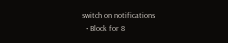switch on notifications
  • Block for 8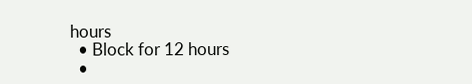hours
  • Block for 12 hours
  •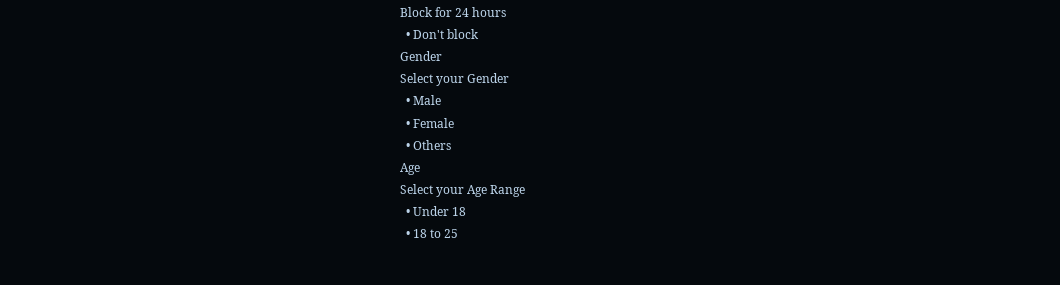Block for 24 hours
  • Don't block
Gender
Select your Gender
  • Male
  • Female
  • Others
Age
Select your Age Range
  • Under 18
  • 18 to 25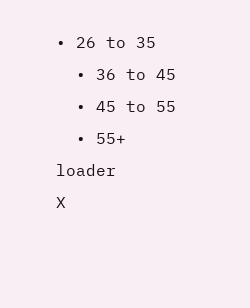• 26 to 35
  • 36 to 45
  • 45 to 55
  • 55+
loader
X